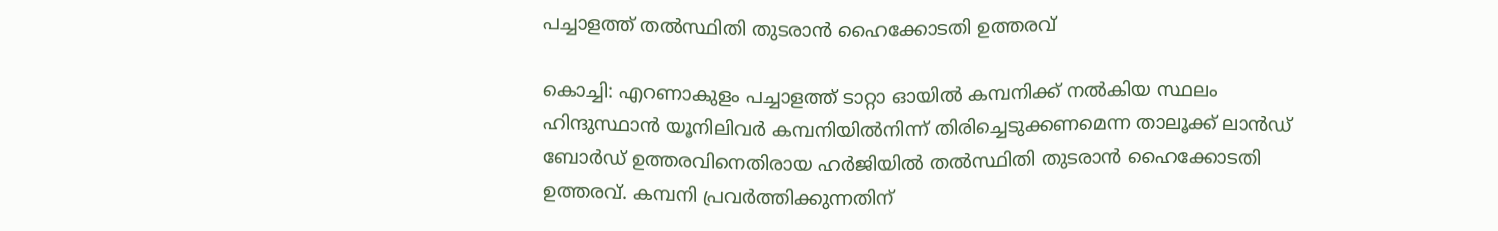പച്ചാളത്ത് തല്‍സ്ഥിതി തുടരാന്‍ ഹൈക്കോടതി ഉത്തരവ്

കൊച്ചി: എറണാകുളം പച്ചാളത്ത് ടാറ്റാ ഓയില്‍ കമ്പനിക്ക് നല്‍കിയ സ്ഥലം ഹിന്ദുസ്ഥാന്‍ യൂനിലിവര്‍ കമ്പനിയില്‍നിന്ന് തിരിച്ചെടുക്കണമെന്ന താലൂക്ക് ലാന്‍ഡ് ബോര്‍ഡ് ഉത്തരവിനെതിരായ ഹര്‍ജിയില്‍ തല്‍സ്ഥിതി തുടരാന്‍ ഹൈക്കോടതി ഉത്തരവ്. കമ്പനി പ്രവര്‍ത്തിക്കുന്നതിന്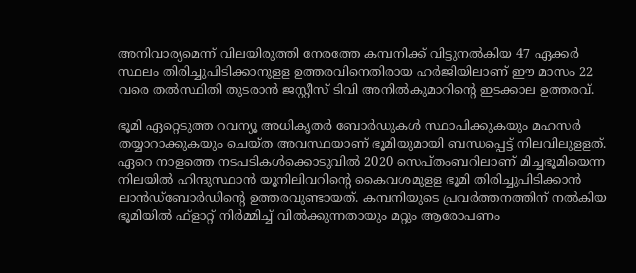അനിവാര്യമെന്ന് വിലയിരുത്തി നേരത്തേ കമ്പനിക്ക് വിട്ടുനല്‍കിയ 47 ഏക്കര്‍ സ്ഥലം തിരിച്ചുപിടിക്കാനുളള ഉത്തരവിനെതിരായ ഹര്‍ജിയിലാണ് ഈ മാസം 22 വരെ തല്‍സ്ഥിതി തുടരാന്‍ ജസ്റ്റീസ് ടിവി അനില്‍കുമാറിന്റെ ഇടക്കാല ഉത്തരവ്.

ഭൂമി ഏറ്റെടുത്ത റവന്യൂ അധികൃതര്‍ ബോര്‍ഡുകള്‍ സ്ഥാപിക്കുകയും മഹസര്‍ തയ്യാറാക്കുകയും ചെയ്ത അവസ്ഥയാണ് ഭൂമിയുമായി ബന്ധപ്പെട്ട് നിലവിലുളളത്. ഏറെ നാളത്തെ നടപടികള്‍ക്കൊടുവില്‍ 2020 സെപ്തംബറിലാണ് മിച്ചഭൂമിയെന്ന നിലയില്‍ ഹിന്ദുസ്ഥാന്‍ യൂനിലിവറിന്റെ കൈവശമുളള ഭൂമി തിരിച്ചുപിടിക്കാന്‍ ലാന്‍ഡ്‌ബോര്‍ഡിന്റെ ഉത്തരവുണ്ടായത്. കമ്പനിയുടെ പ്രവര്‍ത്തനത്തിന് നല്‍കിയ ഭൂമിയില്‍ ഫ്‌ളാറ്റ് നിര്‍മ്മിച്ച് വില്‍ക്കുന്നതായും മറ്റും ആരോപണം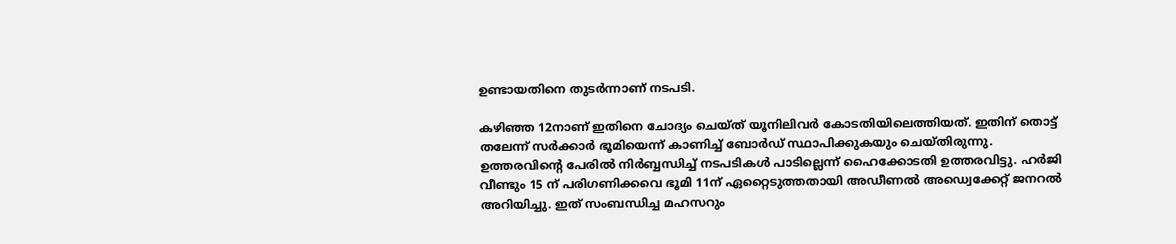ഉണ്ടായതിനെ തുടര്‍ന്നാണ് നടപടി.

കഴിഞ്ഞ 12നാണ് ഇതിനെ ചോദ്യം ചെയ്ത് യൂനിലിവര്‍ കോടതിയിലെത്തിയത്. ഇതിന് തൊട്ട് തലേന്ന് സര്‍ക്കാര്‍ ഭൂമിയെന്ന് കാണിച്ച് ബോര്‍ഡ് സ്ഥാപിക്കുകയും ചെയ്തിരുന്നു. ഉത്തരവിന്‍റെ പേരില്‍ നിര്‍ബ്ബന്ധിച്ച് നടപടികള്‍ പാടില്ലെന്ന് ഹൈക്കോടതി ഉത്തരവിട്ടു. ഹര്‍ജി വീണ്ടും 15 ന് പരിഗണിക്കവെ ഭൂമി 11ന് ഏറ്റൈടുത്തതായി അഡീണല്‍ അഡ്വെക്കേറ്റ് ജനറല്‍ അറിയിച്ചു. ഇത് സംബന്ധിച്ച മഹസറും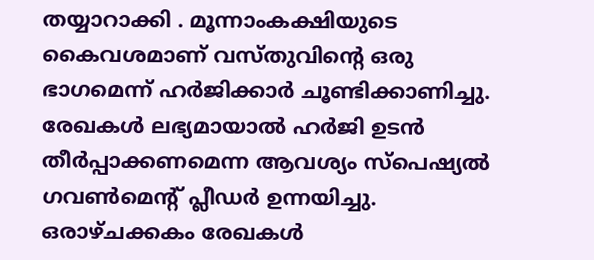തയ്യാറാക്കി . മൂന്നാംകക്ഷിയുടെ കൈവശമാണ് വസ്തുവിന്‍റെ ഒരു ഭാഗമെന്ന് ഹര്‍ജിക്കാര്‍ ചൂണ്ടിക്കാണിച്ചു. രേഖകള്‍ ലഭ്യമായാല്‍ ഹര്‍ജി ഉടന്‍ തീര്‍പ്പാക്കണമെന്ന ആവശ്യം സ്‌പെഷ്യല്‍ ഗവണ്‍മെന്റ് പ്ലീഡര്‍ ഉന്നയിച്ചു. ഒരാഴ്ചക്കകം രേഖകള്‍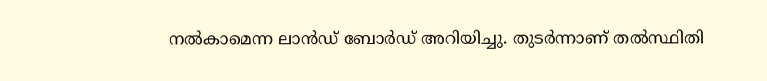നല്‍കാമെന്ന ലാന്‍ഡ് ബോര്‍ഡ് അറിയിച്ചു. തുടർന്നാണ് തല്‍സ്ഥിതി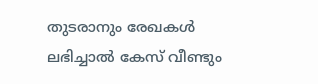തുടരാനും രേഖകള്‍ ലഭിച്ചാല്‍ കേസ് വീണ്ടും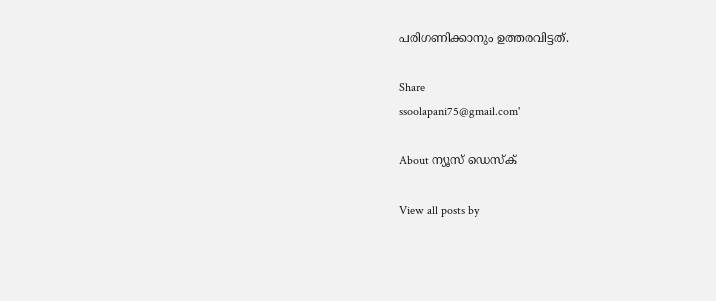പരിഗണിക്കാനും ഉത്തരവിട്ടത്.

Share
ssoolapani75@gmail.com'

About ന്യൂസ് ഡെസ്ക്

View all posts by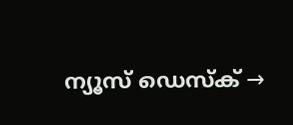ന്യൂസ് ഡെസ്ക് →